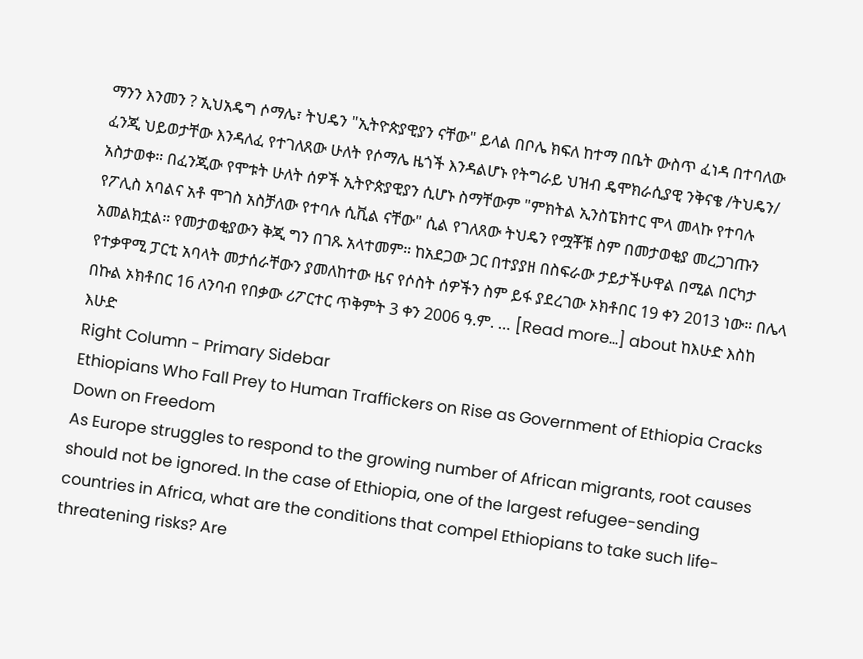ማንን እንመን ? ኢህአዴግ ሶማሌ፣ ትህዴን "ኢትዮጵያዊያን ናቸው" ይላል በቦሌ ክፍለ ከተማ በቤት ውስጥ ፈነዳ በተባለው ፈንጂ ህይወታቸው እንዳለፈ የተገለጸው ሁለት የሶማሌ ዜጎች እንዳልሆኑ የትግራይ ህዝብ ዴሞክራሲያዊ ንቅናቄ /ትህዴን/ አስታወቀ። በፈንጂው የሞቱት ሁለት ሰዎች ኢትዮጵያዊያን ሲሆኑ ስማቸውም "ምክትል ኢንስፔክተር ሞላ መላኩ የተባሉ የፖሊስ አባልና አቶ ሞገስ አስቻለው የተባሉ ሲቪል ናቸው" ሲል የገለጸው ትህዴን የሟቾቹ ስም በመታወቂያ መረጋገጡን አመልክቷል። የመታወቂያውን ቅጂ ግን በገጹ አላተመም። ከአደጋው ጋር በተያያዘ በስፍራው ታይታችሁዋል በሚል በርካታ የተቃዋሚ ፓርቲ አባላት መታሰራቸውን ያመለከተው ዜና የሶስት ሰዎችን ስም ይፋ ያደረገው ኦክቶበር 19 ቀን 2013 ነው። በሌላ በኩል ኦክቶበር 16 ለንባብ የበቃው ሪፖርተር ጥቅምት 3 ቀን 2006 ዓ.ም. … [Read more...] about ከእሁድ እስከ እሁድ
Right Column - Primary Sidebar
Ethiopians Who Fall Prey to Human Traffickers on Rise as Government of Ethiopia Cracks Down on Freedom
As Europe struggles to respond to the growing number of African migrants, root causes should not be ignored. In the case of Ethiopia, one of the largest refugee-sending countries in Africa, what are the conditions that compel Ethiopians to take such life-threatening risks? Are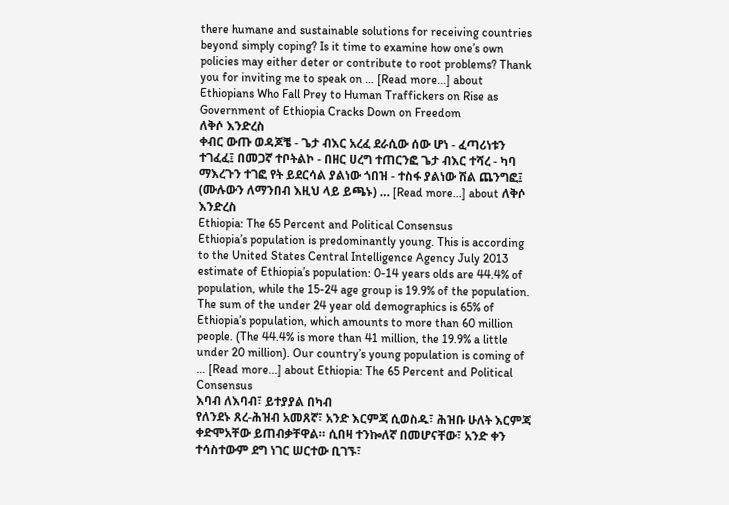there humane and sustainable solutions for receiving countries beyond simply coping? Is it time to examine how one’s own policies may either deter or contribute to root problems? Thank you for inviting me to speak on … [Read more...] about Ethiopians Who Fall Prey to Human Traffickers on Rise as Government of Ethiopia Cracks Down on Freedom
ለቅሶ እንድረስ
ቀብር ውጡ ወዳጆቼ - ጌታ ብእር አረፈ ደራሲው ሰው ሆነ - ፈጣሪነቱን ተገፈፈ፤ በመጋኛ ተቦትልኮ - በዘር ሀረግ ተጠርንፎ ጌታ ብእር ተሻረ - ካባ ማእረጉን ተገፎ የት ይደርሳል ያልነው ጎበዝ - ተስፋ ያልነው ሽል ጨንግፎ፤ (ሙሉውን ለማንበብ እዚህ ላይ ይጫኑ) … [Read more...] about ለቅሶ እንድረስ
Ethiopia: The 65 Percent and Political Consensus
Ethiopia’s population is predominantly young. This is according to the United States Central Intelligence Agency July 2013 estimate of Ethiopia’s population: 0-14 years olds are 44.4% of population, while the 15-24 age group is 19.9% of the population. The sum of the under 24 year old demographics is 65% of Ethiopia’s population, which amounts to more than 60 million people. (The 44.4% is more than 41 million, the 19.9% a little under 20 million). Our country’s young population is coming of … [Read more...] about Ethiopia: The 65 Percent and Political Consensus
እባብ ለእባብ፣ ይተያያል በካብ
የለንደኑ ጸረ-ሕዝብ አመጸኛ፣ አንድ እርምጃ ሲወስዱ፣ ሕዝቡ ሁለት እርምጃ ቀድሞአቸው ይጠብቃቸዋል። ሲበዛ ተንኰለኛ በመሆናቸው፣ አንድ ቀን ተሳስተውም ደግ ነገር ሠርተው ቢገኙ፣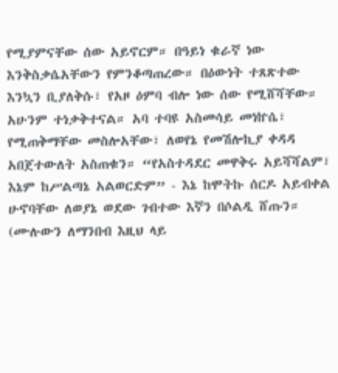የሚያምናቸው ሰው አይኖርም። በዓይነ ቁራኛ ነው እንቅስቃሴአቸውን የምንቆጣጠረው። በዕውነት ተጸጽተው እንኳን ቢያለቅሱ፣ የአዞ ዕምባ ብሎ ነው ሰው የሚሸሻቸው። አሁንም ተነቃቅተናል። አባ ተባዩ አስመሳይ መነኵሴ፣ የሚጠቅማቸው መስሎአቸው፣ ለወየኔ የመሽሎኪያ ቀዳዳ አበጀተውለት አስጠቁን። “የአስተዳደር መዋቅሩ አይሻሻልም፣ እኔም ከሥልጣኔ አልወርድም” - እኔ ከሞትኩ ሰርዶ አይብቀል ሁኖባቸው ለወያኔ ወደው ገብተው እኛን በሶልዲ ሸጡን። (ሙሉውን ለማንበብ እዚህ ላይ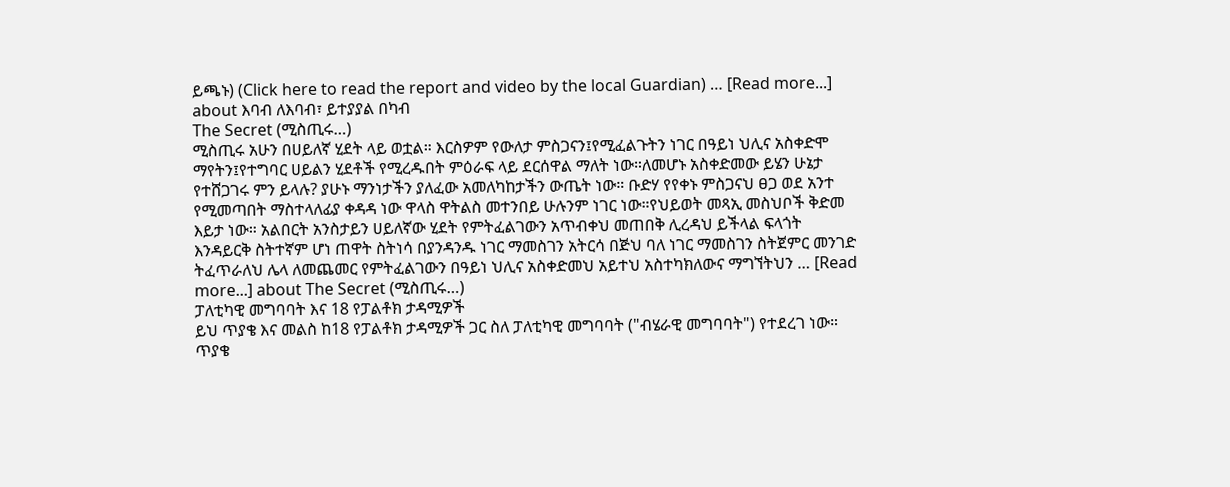ይጫኑ) (Click here to read the report and video by the local Guardian) … [Read more...] about እባብ ለእባብ፣ ይተያያል በካብ
The Secret (ሚስጢሩ…)
ሚስጢሩ አሁን በሀይለኛ ሂደት ላይ ወቷል። እርስዎም የውለታ ምስጋናን፤የሚፈልጉትን ነገር በዓይነ ህሊና አስቀድሞ ማየትን፤የተግባር ሀይልን ሂደቶች የሚረዱበት ምዕራፍ ላይ ደርሰዋል ማለት ነው።ለመሆኑ አስቀድመው ይሄን ሁኔታ የተሸጋገሩ ምን ይላሉ? ያሁኑ ማንነታችን ያለፈው አመለካከታችን ውጤት ነው። ቡድሃ የየቀኑ ምስጋናህ ፀጋ ወደ አንተ የሚመጣበት ማስተላለፊያ ቀዳዳ ነው ዋላስ ዋትልስ መተንበይ ሁሉንም ነገር ነው።የህይወት መጻኢ መስህቦች ቅድመ እይታ ነው። አልበርት አንስታይን ሀይለኛው ሂደት የምትፈልገውን አጥብቀህ መጠበቅ ሊረዳህ ይችላል ፍላጎት እንዳይርቅ ስትተኛም ሆነ ጠዋት ስትነሳ በያንዳንዱ ነገር ማመስገን አትርሳ በጅህ ባለ ነገር ማመስገን ስትጀምር መንገድ ትፈጥራለህ ሌላ ለመጨመር የምትፈልገውን በዓይነ ህሊና አስቀድመህ አይተህ አስተካክለውና ማግኘትህን … [Read more...] about The Secret (ሚስጢሩ…)
ፓለቲካዊ መግባባት እና 18 የፓልቶክ ታዳሚዎች
ይህ ጥያቄ እና መልስ ከ18 የፓልቶክ ታዳሚዎች ጋር ስለ ፓለቲካዊ መግባባት ("ብሄራዊ መግባባት") የተደረገ ነው። ጥያቄ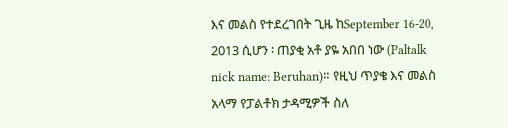እና መልስ የተደረገበት ጊዜ ከSeptember 16-20, 2013 ሲሆን ፡ ጠያቂ አቶ ያዬ አበበ ነው (Paltalk nick name: Beruhan)። የዚህ ጥያቄ እና መልስ አላማ የፓልቶክ ታዳሚዎች ስለ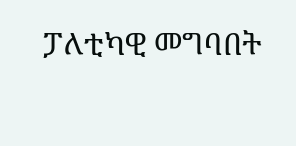ፓለቲካዊ መግባበት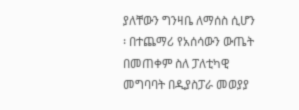ያለቸውን ግንዛቤ ለማሰስ ሲሆን ፡ በተጨማሪ የአሰሳውን ውጤት በመጠቀም ስለ ፓለቲካዊ መግባባት በዲያስፓራ መወያያ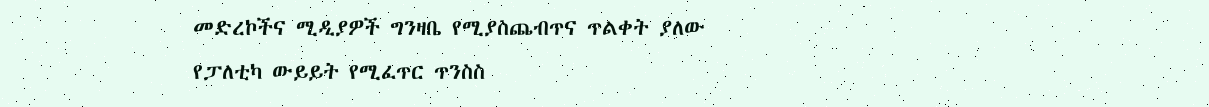መድረኮችና ሚዲያዎች ግንዛቤ የሚያስጨብጥና ጥልቀት ያለው የፓለቲካ ውይይት የሚፈጥር ጥንስስ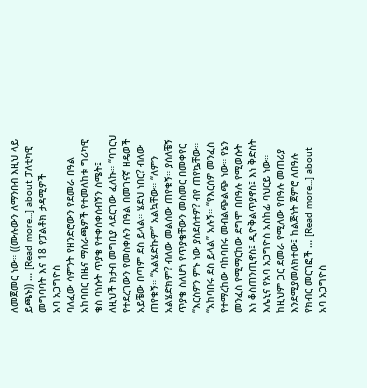ለመጀመር ነው። ((ሙሉውን ለማንበብ እዚህ ላይ ይጫኑ)) … [Read more...] about ፓለቲካዊ መግባባት እና 18 የፓልቶክ ታዳሚዎች
አባ አጋግዮስ
ባለፈው ሳምንት የዘንድሮውን የደመራ በዓል አከባበር በዜና ማሰራጫዎች የተመለከቱ ግሪካዊ ቄስ ባነሱት ጥያቄ የተቀሰቀሰብኝን ስሜት፤ ለዚህች ክታብ መግቢያ ላደርገው ፈለኩ። “ባገርህ የተደረገውን የመስቀሉን በዓል በመገናኛ ዘዴወች አይቼው በጣም ደስ ይላል። ሄደህ ነበር? ብለው ጠየቁኝ። “አልሄድኩም” አልኳቸው። “ለምን አልሄድክም? ብለው መልሰው ጠየቁኝ። ያሰለቼኝ ጥያቄ ስለሆነ የጥያቄቸውን መስመር በመቀየር “እርስዎን ምኑ ነው ያስደሰተዎ? ብየ ጠየኴቸው። “አከባበሩ ደስ ይላል” አሉኝ። “የእርሰዎ መንፈስ የተማረከው ባከባበሩ መብልጭልጭ ነው። የኔን መንፈስ የሚማርከው ደግሞ በበዓሉ የሚወሱት እነ ቆስጠንጢኖስ፤ ዲዮቅልጥያኖስ፤ እነ ቅድስት እሌኒና የአባ አጋግዮስ አስከፊ ባህርይ ነው። ከዚህም ጋር ደመራ የሚለው የበዓሉ መጠሪያ እንደሚያመለክተው፤ ከልጅነት ጀምሮ ለበዓሉ የክብር መርገፎች … [Read more...] about አባ አጋግዮስ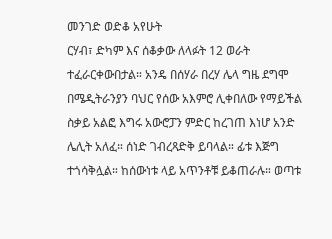መንገድ ወድቆ አየሁት
ርሃብ፣ ድካም እና ሰቆቃው ለላፉት 12 ወራት ተፈራርቀውበታል። አንዴ በሰሃራ በረሃ ሌላ ግዜ ደግሞ በሜዲትራንያን ባህር የሰው አእምሮ ሊቀበለው የማይችል ስቃይ አልፎ እግሩ አውሮፓን ምድር ከረገጠ እነሆ አንድ ሌሊት አለፈ። ሰነድ ገብረጻድቅ ይባላል። ፊቱ እጅግ ተጎሳቅሏል። ከሰውነቱ ላይ አጥንቶቹ ይቆጠራሉ። ወጣቱ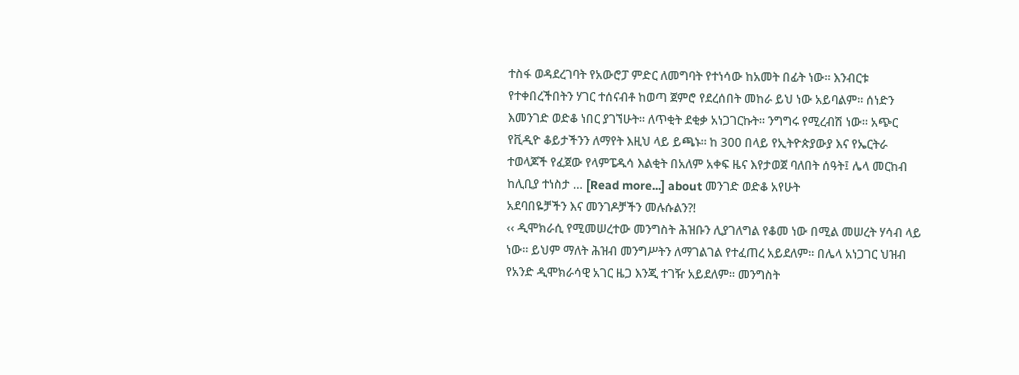ተስፋ ወዳደረገባት የአውሮፓ ምድር ለመግባት የተነሳው ከአመት በፊት ነው። እንብርቱ የተቀበረችበትን ሃገር ተሰናብቶ ከወጣ ጀምሮ የደረሰበት መከራ ይህ ነው አይባልም። ሰነድን እመንገድ ወድቆ ነበር ያገኘሁት። ለጥቂት ደቂቃ አነጋገርኩት። ንግግሩ የሚረብሽ ነው። አጭር የቪዲዮ ቆይታችንን ለማየት እዚህ ላይ ይጫኑ። ከ 300 በላይ የኢትዮጵያውያ እና የኤርትራ ተወላጆች የፈጀው የላምፔዱሳ እልቂት በአለም አቀፍ ዜና እየታወጀ ባለበት ሰዓት፤ ሌላ መርከብ ከሊቢያ ተነስታ … [Read more...] about መንገድ ወድቆ አየሁት
አደባበዬቻችን እና መንገዶቻችን መሉሱልን?!
‹‹ ዲሞክራሲ የሚመሠረተው መንግስት ሕዝቡን ሊያገለግል የቆመ ነው በሚል መሠረት ሃሳብ ላይ ነው፡፡ ይህም ማለት ሕዝብ መንግሥትን ለማገልገል የተፈጠረ አይደለም፡፡ በሌላ አነጋገር ህዝብ የአንድ ዲሞክራሳዊ አገር ዜጋ እንጂ ተገዥ አይደለም፡፡ መንግስት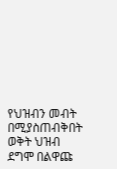የህዝብን መብት በሚያስጠብቅበት ወቅት ህዝብ ደግሞ በልዋጩ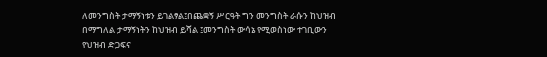ለመንግስት ታማኝነቱን ይገልፃል፤በጨቋኝ ሥርዓት ግን መንግስት ራሱን ከህዝብ በማግለል ታማኝነትን ከህዝብ ይሻል ፤መንግስት ውሳኔ የሚወስነው ተገቢውን የህዝብ ድጋፍና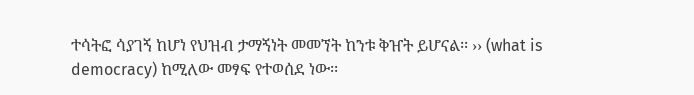ተሳትፎ ሳያገኝ ከሆነ የህዝብ ታማኝነት መመኘት ከንቱ ቅዠት ይሆናል፡፡ ›› (what is democracy) ከሚለው መፃፍ የተወሰደ ነው፡፡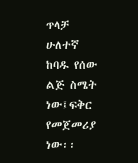ጥላቻ ሁለተኛ ከባዱ የሰው ልጅ ስሜት ነው፤ፍቅር የመጀመሪያ ነው፡፡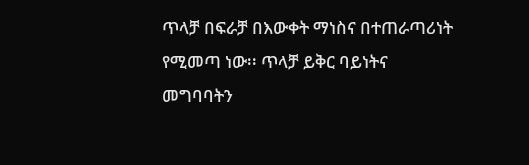ጥላቻ በፍራቻ በእውቀት ማነስና በተጠራጣሪነት የሚመጣ ነው፡፡ ጥላቻ ይቅር ባይነትና መግባባትን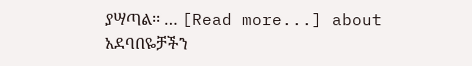ያሣጣል፡፡ … [Read more...] about አደባበዬቻችን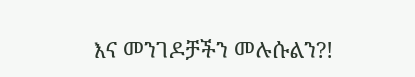እና መንገዶቻችን መሉሱልን?!